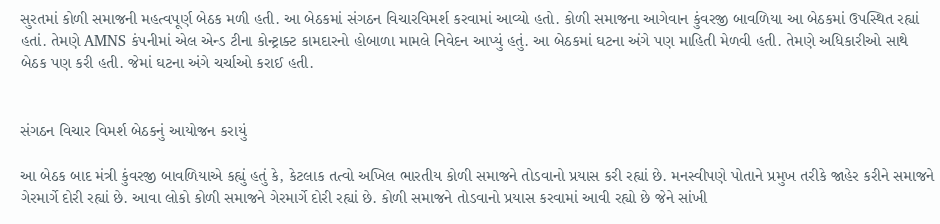સુરતમાં કોળી સમાજની મહત્વપૂર્ણ બેઠક મળી હતી. આ બેઠકમાં સંગઠન વિચારવિમર્શ કરવામાં આવ્યો હતો. કોળી સમાજના આગેવાન કુંવરજી બાવળિયા આ બેઠકમાં ઉપસ્થિત રહ્યાં હતાં. તેમણે AMNS કંપનીમાં એલ એન્ડ ટીના કોન્ટ્રાક્ટ કામદારનો હોબાળા મામલે નિવેદન આપ્યું હતું. આ બેઠકમાં ઘટના અંગે પણ માહિતી મેળવી હતી. તેમણે અધિકારીઓ સાથે બેઠક પણ કરી હતી. જેમાં ઘટના અંગે ચર્ચાઓ કરાઈ હતી.


સંગઠન વિચાર વિમર્શ બેઠકનું આયોજન કરાયું

આ બેઠક બાદ મંત્રી કુંવરજી બાવળિયાએ કહ્યું હતું કે, કેટલાક તત્વો અખિલ ભારતીય કોળી સમાજને તોડવાનો પ્રયાસ કરી રહ્યાં છે. મનસ્વીપણે પોતાને પ્રમુખ તરીકે જાહેર કરીને સમાજને ગેરમાર્ગે દોરી રહ્યાં છે. આવા લોકો કોળી સમાજને ગેરમાર્ગે દોરી રહ્યાં છે. કોળી સમાજને તોડવાનો પ્રયાસ કરવામાં આવી રહ્યો છે જેને સાંખી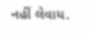નહીં લેવાય.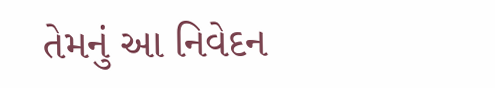તેમનું આ નિવેદન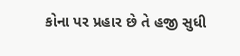કોના પર પ્રહાર છે તે હજી સુધી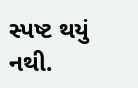સ્પષ્ટ થયું નથી.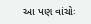આ પણ વાંચોઃ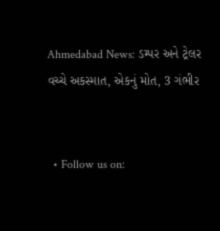Ahmedabad News: ડમ્પર અને ટ્રેલર વચ્ચે અકસ્માત, એકનું મોત, 3 ગંભીર


  • Follow us on: